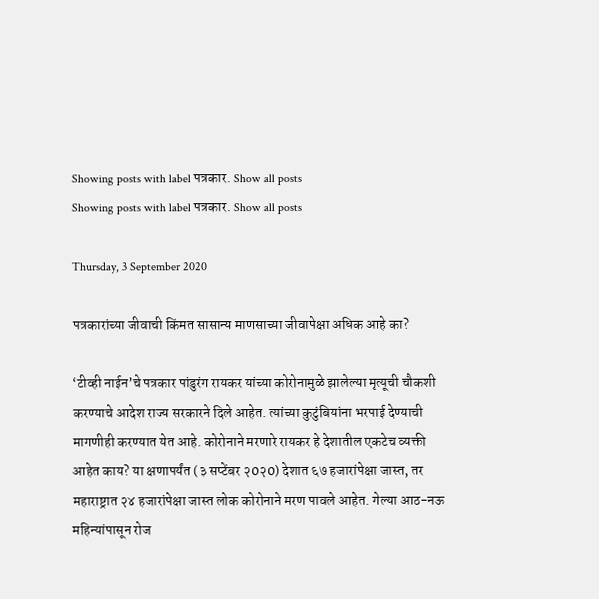Showing posts with label पत्रकार. Show all posts
Showing posts with label पत्रकार. Show all posts

Thursday, 3 September 2020

पत्रकारांच्या जीवाची किंमत सासान्य माणसाच्या जीवापेक्षा अधिक आहे का?

‘टीव्ही नाईन’चे पत्रकार पांडुरंग रायकर यांच्या कोरोनामुळे झालेल्या मृत्यूची चौकशी करण्याचे आदेश राज्य सरकारने दिले आहेत. त्यांच्या कुटुंबियांना भरपाई देण्याची मागणीही करण्यात येत आहे. कोरोनाने मरणारे रायकर हे देशातील एकटेच व्यक्ती आहेत काय? या क्षणापर्यंत (३ सप्टेंबर २0२0) देशात ६७ हजारांपेक्षा जास्त, तर महाराष्ट्रात २४ हजारांपेक्षा जास्त लोक कोरोनाने मरण पावले आहेत. गेल्या आठ-नऊ महिन्यांपासून रोज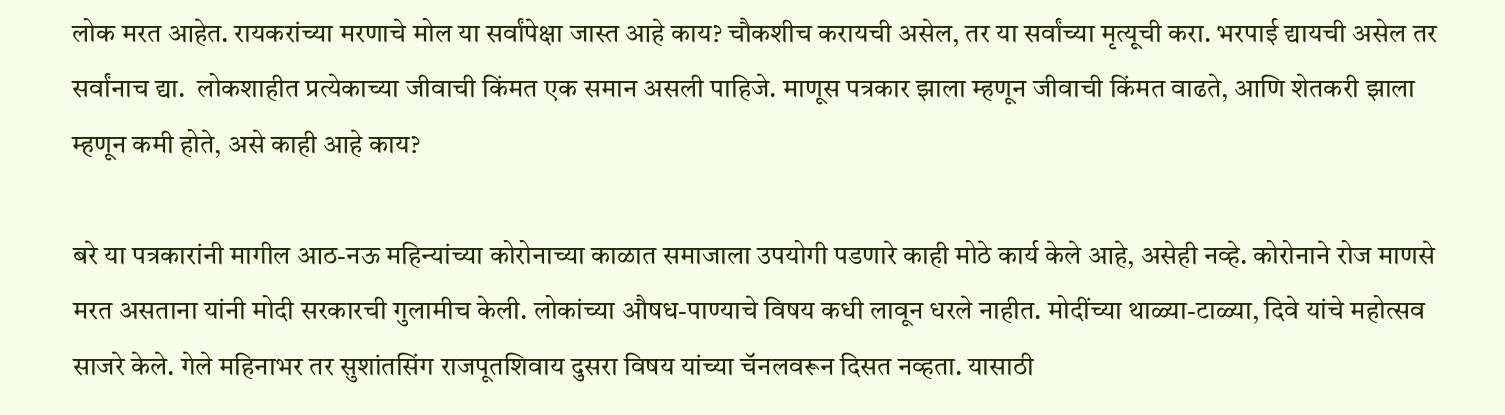लोक मरत आहेत. रायकरांच्या मरणाचे मोल या सर्वांपेक्षा जास्त आहे काय? चौकशीच करायची असेल, तर या सर्वांच्या मृत्यूची करा. भरपाई द्यायची असेल तर सर्वांनाच द्या.  लोकशाहीत प्रत्येकाच्या जीवाची किंमत एक समान असली पाहिजे. माणूस पत्रकार झाला म्हणून जीवाची किंमत वाढते, आणि शेतकरी झाला म्हणून कमी होते, असे काही आहे काय?

बरे या पत्रकारांनी मागील आठ-नऊ महिन्यांच्या कोरोनाच्या काळात समाजाला उपयोगी पडणारे काही मोठे कार्य केले आहे, असेही नव्हे. कोरोनाने रोज माणसे मरत असताना यांनी मोदी सरकारची गुलामीच केली. लोकांच्या औषध-पाण्याचे विषय कधी लावून धरले नाहीत. मोदींच्या थाळ्या-टाळ्या, दिवे यांचे महोत्सव साजरे केले. गेले महिनाभर तर सुशांतसिंग राजपूतशिवाय दुसरा विषय यांच्या चॅनलवरून दिसत नव्हता. यासाठी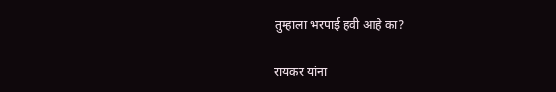तुम्हाला भरपाई हवी आहे का?

रायकर यांना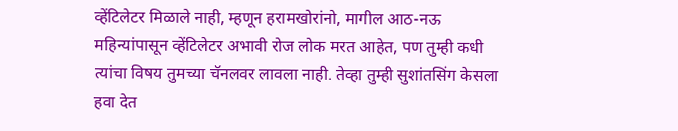व्हेंटिलेटर मिळाले नाही, म्हणून हरामखोरांनो, मागील आठ-नऊ महिन्यांपासून व्हेंटिलेटर अभावी रोज लोक मरत आहेत, पण तुम्ही कधी त्यांचा विषय तुमच्या चॅनलवर लावला नाही. तेव्हा तुम्ही सुशांतसिंग केसला हवा देत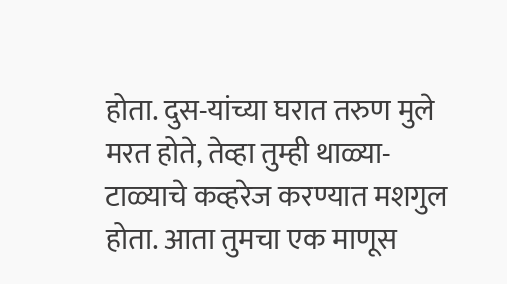होता. दुस-यांच्या घरात तरुण मुले मरत होते, तेव्हा तुम्ही थाळ्या-टाळ्याचे कव्हरेज करण्यात मशगुल होता. आता तुमचा एक माणूस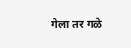गेला तर गळे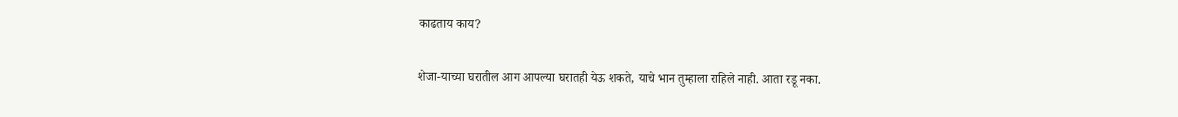काढताय काय?

शेजा-याच्या घरातील आग आपल्या घरातही येऊ शकते, याचे भान तुम्हाला राहिले नाही. आता रडू नका.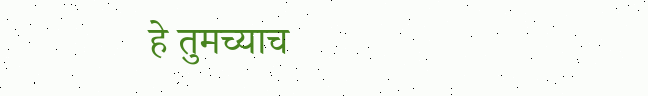हे तुमच्याच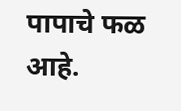पापाचे फळ आहे.